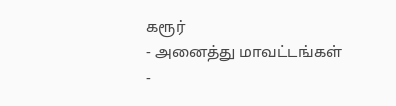கரூர்
- அனைத்து மாவட்டங்கள்
-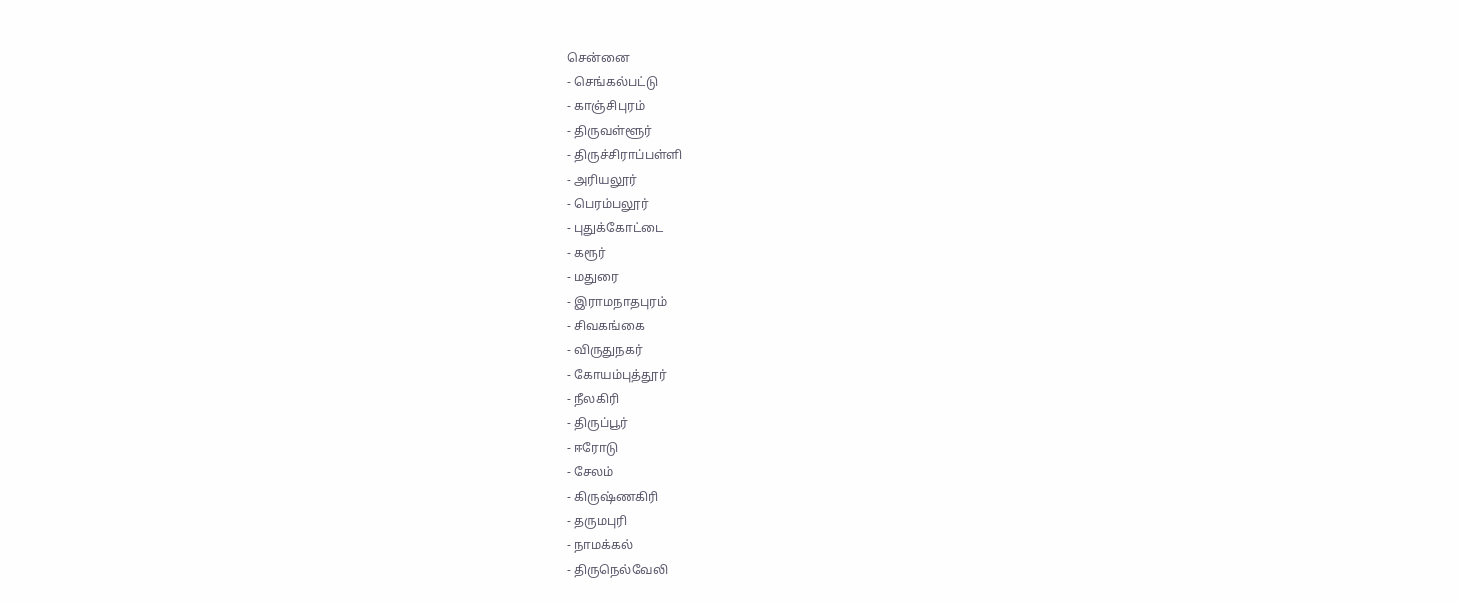சென்னை
- செங்கல்பட்டு
- காஞ்சிபுரம்
- திருவள்ளூர்
- திருச்சிராப்பள்ளி
- அரியலூர்
- பெரம்பலூர்
- புதுக்கோட்டை
- கரூர்
- மதுரை
- இராமநாதபுரம்
- சிவகங்கை
- விருதுநகர்
- கோயம்புத்தூர்
- நீலகிரி
- திருப்பூர்
- ஈரோடு
- சேலம்
- கிருஷ்ணகிரி
- தருமபுரி
- நாமக்கல்
- திருநெல்வேலி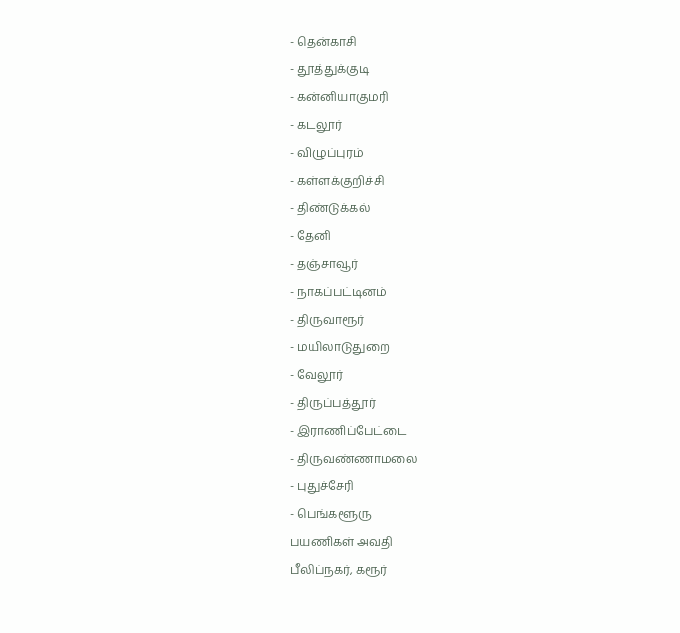- தென்காசி
- தூத்துக்குடி
- கன்னியாகுமரி
- கடலூர்
- விழுப்புரம்
- கள்ளக்குறிச்சி
- திண்டுக்கல்
- தேனி
- தஞ்சாவூர்
- நாகப்பட்டினம்
- திருவாரூர்
- மயிலாடுதுறை
- வேலூர்
- திருப்பத்தூர்
- இராணிப்பேட்டை
- திருவண்ணாமலை
- புதுச்சேரி
- பெங்களூரு
பயணிகள் அவதி
பீலிப்நகர், கரூர்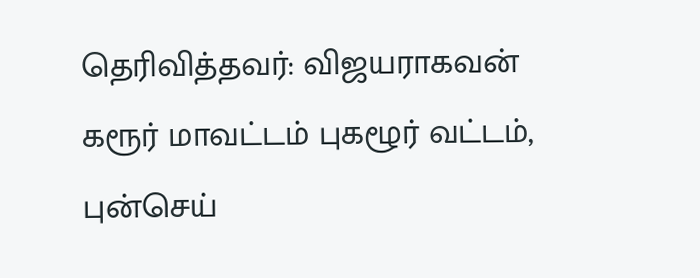தெரிவித்தவர்: விஜயராகவன்
கரூர் மாவட்டம் புகழூர் வட்டம், புன்செய்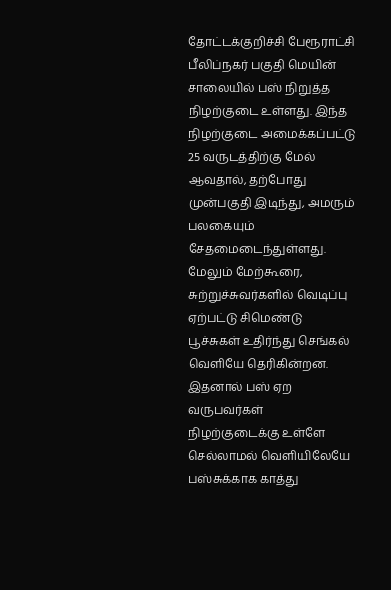தோட்டக்குறிச்சி பேரூராட்சி பீலிப்நகர் பகுதி மெயின் சாலையில் பஸ் நிறுத்த நிழற்குடை உள்ளது. இந்த நிழற்குடை அமைக்கப்பட்டு 25 வருடத்திற்கு மேல் ஆவதால், தற்போது முன்பகுதி இடிந்து, அமரும் பலகையும் சேதமைடைந்துள்ளது. மேலும் மேற்கூரை, சுற்றுச்சுவர்களில் வெடிப்பு ஏற்பட்டு சிமெண்டு பூச்சுகள் உதிர்ந்து செங்கல் வெளியே தெரிகின்றன. இதனால் பஸ் ஏற வருபவர்கள் நிழற்குடைக்கு உள்ளே செல்லாமல் வெளியிலேயே பஸ்சுக்காக காத்து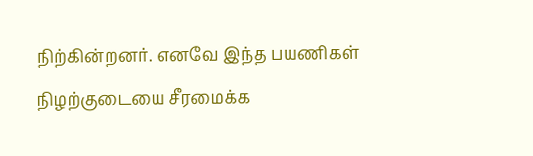நிற்கின்றனர். எனவே இந்த பயணிகள் நிழற்குடையை சீரமைக்க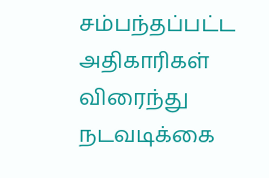சம்பந்தப்பட்ட அதிகாரிகள் விரைந்து நடவடிக்கை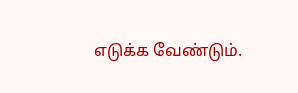எடுக்க வேண்டும்.